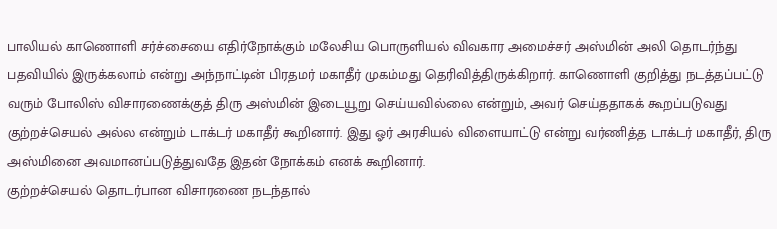பாலியல் காணொளி சர்ச்சையை எதிர்நோக்கும் மலேசிய பொருளியல் விவகார அமைச்சர் அஸ்மின் அலி தொடர்ந்து பதவியில் இருக்கலாம் என்று அந்நாட்டின் பிரதமர் மகாதீர் முகம்மது தெரிவித்திருக்கிறார். காணொளி குறித்து நடத்தப்பட்டு வரும் போலிஸ் விசாரணைக்குத் திரு அஸ்மின் இடையூறு செய்யவில்லை என்றும், அவர் செய்ததாகக் கூறப்படுவது குற்றச்செயல் அல்ல என்றும் டாக்டர் மகாதீர் கூறினார். இது ஓர் அரசியல் விளையாட்டு என்று வர்ணித்த டாக்டர் மகாதீர், திரு அஸ்மினை அவமானப்படுத்துவதே இதன் நோக்கம் எனக் கூறினார்.
குற்றச்செயல் தொடர்பான விசாரணை நடந்தால்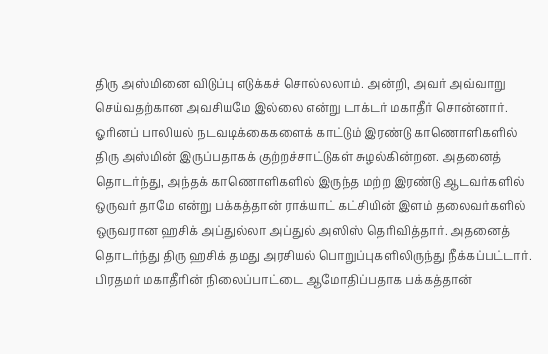திரு அஸ்மினை விடுப்பு எடுக்கச் சொல்லலாம். அன்றி, அவர் அவ்வாறு செய்வதற்கான அவசியமே இல்லை என்று டாக்டர் மகாதீர் சொன்னார். ஓரினப் பாலியல் நடவடிக்கைகளைக் காட்டும் இரண்டு காணொளிகளில் திரு அஸ்மின் இருப்பதாகக் குற்றச்சாட்டுகள் சுழல்கின்றன. அதனைத் தொடர்ந்து, அந்தக் காணொளிகளில் இருந்த மற்ற இரண்டு ஆடவர்களில் ஒருவர் தாமே என்று பக்கத்தான் ராக்யாட் கட்சியின் இளம் தலைவர்களில் ஒருவரான ஹசிக் அப்துல்லா அப்துல் அஸிஸ் தெரிவித்தார். அதனைத் தொடர்ந்து திரு ஹசிக் தமது அரசியல் பொறுப்புகளிலிருந்து நீக்கப்பட்டார்.
பிரதமர் மகாதீரின் நிலைப்பாட்டை ஆமோதிப்பதாக பக்கத்தான்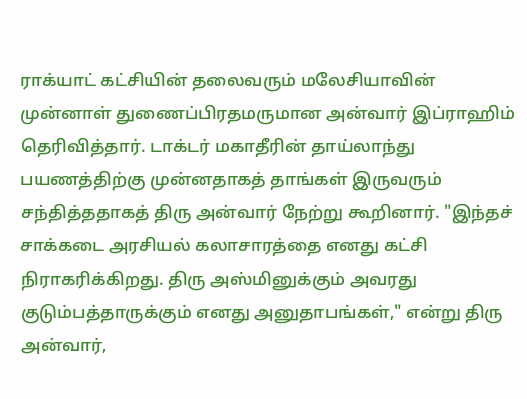ராக்யாட் கட்சியின் தலைவரும் மலேசியாவின் முன்னாள் துணைப்பிரதமருமான அன்வார் இப்ராஹிம் தெரிவித்தார். டாக்டர் மகாதீரின் தாய்லாந்து பயணத்திற்கு முன்னதாகத் தாங்கள் இருவரும் சந்தித்ததாகத் திரு அன்வார் நேற்று கூறினார். "இந்தச் சாக்கடை அரசியல் கலாசாரத்தை எனது கட்சி நிராகரிக்கிறது. திரு அஸ்மினுக்கும் அவரது குடும்பத்தாருக்கும் எனது அனுதாபங்கள்," என்று திரு அன்வார்,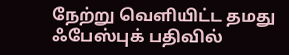நேற்று வெளியிட்ட தமது ஃபேஸ்புக் பதிவில்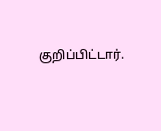குறிப்பிட்டார்.